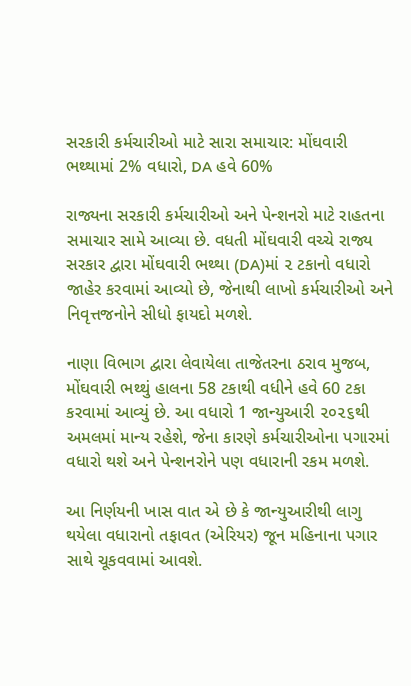સરકારી કર્મચારીઓ માટે સારા સમાચાર: મોંઘવારી ભથ્થામાં 2% વધારો, DA હવે 60%

રાજ્યના સરકારી કર્મચારીઓ અને પેન્શનરો માટે રાહતના સમાચાર સામે આવ્યા છે. વધતી મોંઘવારી વચ્ચે રાજ્ય સરકાર દ્વારા મોંઘવારી ભથ્થા (DA)માં ૨ ટકાનો વધારો જાહેર કરવામાં આવ્યો છે, જેનાથી લાખો કર્મચારીઓ અને નિવૃત્તજનોને સીધો ફાયદો મળશે.

નાણા વિભાગ દ્વારા લેવાયેલા તાજેતરના ઠરાવ મુજબ, મોંઘવારી ભથ્થું હાલના 58 ટકાથી વધીને હવે 60 ટકા કરવામાં આવ્યું છે. આ વધારો 1 જાન્યુઆરી ૨૦૨૬થી અમલમાં માન્ય રહેશે, જેના કારણે કર્મચારીઓના પગારમાં વધારો થશે અને પેન્શનરોને પણ વધારાની રકમ મળશે.

આ નિર્ણયની ખાસ વાત એ છે કે જાન્યુઆરીથી લાગુ થયેલા વધારાનો તફાવત (એરિયર) જૂન મહિનાના પગાર સાથે ચૂકવવામાં આવશે.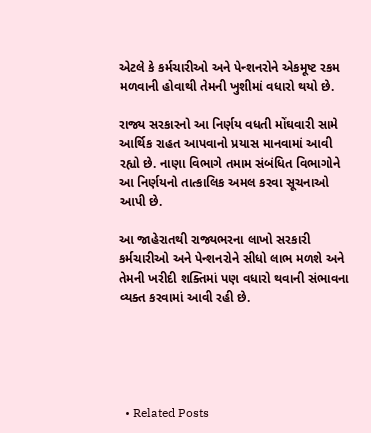એટલે કે કર્મચારીઓ અને પેન્શનરોને એકમૂષ્ટ રકમ મળવાની હોવાથી તેમની ખુશીમાં વધારો થયો છે.

રાજ્ય સરકારનો આ નિર્ણય વધતી મોંઘવારી સામે આર્થિક રાહત આપવાનો પ્રયાસ માનવામાં આવી રહ્યો છે. નાણા વિભાગે તમામ સંબંધિત વિભાગોને આ નિર્ણયનો તાત્કાલિક અમલ કરવા સૂચનાઓ આપી છે.

આ જાહેરાતથી રાજ્યભરના લાખો સરકારી કર્મચારીઓ અને પેન્શનરોને સીધો લાભ મળશે અને તેમની ખરીદી શક્તિમાં પણ વધારો થવાની સંભાવના વ્યક્ત કરવામાં આવી રહી છે.





  • Related Posts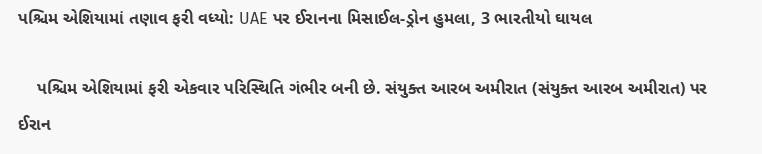પશ્ચિમ એશિયામાં તણાવ ફરી વધ્યો: UAE પર ઈરાનના મિસાઈલ-ડ્રોન હુમલા, 3 ભારતીયો ઘાયલ

    પશ્ચિમ એશિયામાં ફરી એકવાર પરિસ્થિતિ ગંભીર બની છે. સંયુક્ત આરબ અમીરાત (સંયુક્ત આરબ અમીરાત) પર ઈરાન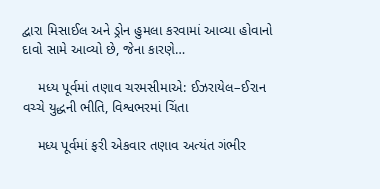દ્વારા મિસાઈલ અને ડ્રોન હુમલા કરવામાં આવ્યા હોવાનો દાવો સામે આવ્યો છે, જેના કારણે…

    મધ્ય પૂર્વમાં તણાવ ચરમસીમાએ: ઈઝરાયેલ–ઈરાન વચ્ચે યુદ્ધની ભીતિ, વિશ્વભરમાં ચિંતા

    મધ્ય પૂર્વમાં ફરી એકવાર તણાવ અત્યંત ગંભીર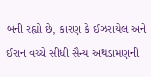બની રહ્યો છે, કારણ કે ઈઝરાયેલ અને ઈરાન વચ્ચે સીધી સૈન્ય અથડામણની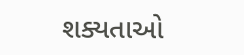શક્યતાઓ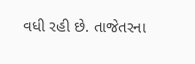વધી રહી છે. તાજેતરના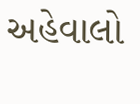અહેવાલો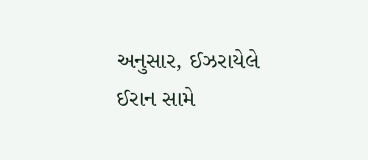અનુસાર, ઈઝરાયેલે ઈરાન સામે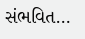સંભવિત…